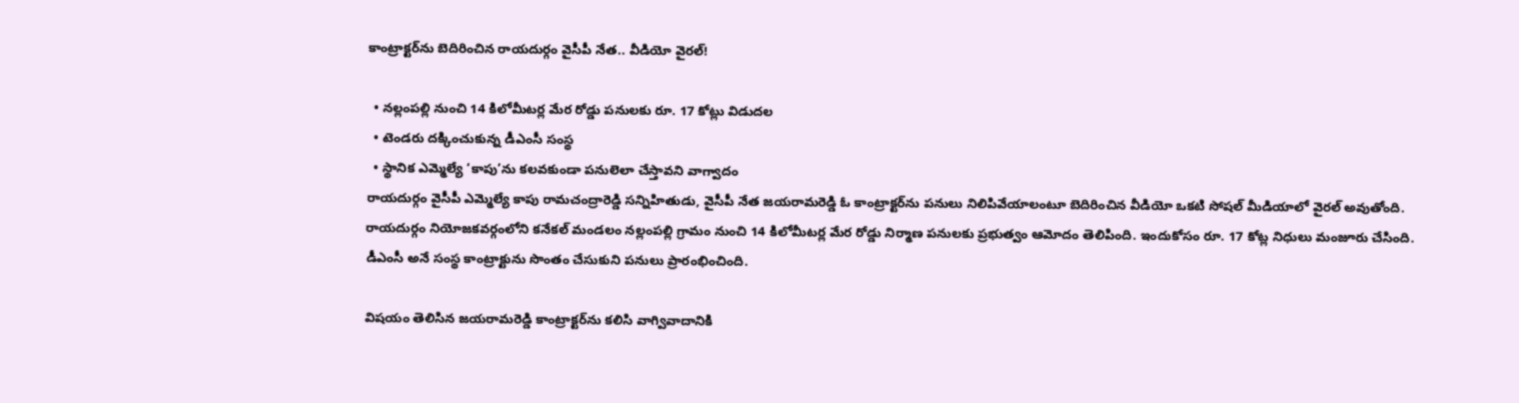కాంట్రాక్టర్‌ను బెదిరించిన రాయదుర్గం వైసీపీ నేత.. వీడియో వైరల్!

  • నల్లంపల్లి నుంచి 14 కిలోమీటర్ల మేర రోడ్డు పనులకు రూ. 17 కోట్లు విడుదల
  • టెండరు దక్కించుకున్న డీఎంసీ సంస్థ
  • స్థానిక ఎమ్మెల్యే ‘కాపు’ను కలవకుండా పనులెలా చేస్తావని వాగ్వాదం
రాయదుర్గం వైసీపీ ఎమ్మెల్యే కాపు రామచంద్రారెడ్డి సన్నిహితుడు, వైసీపీ నేత జయరామరెడ్డి ఓ కాంట్రాక్టర్‌ను పనులు నిలిపివేయాలంటూ బెదిరించిన వీడియో ఒకటి సోషల్ మీడియాలో వైరల్ అవుతోంది. రాయదుర్గం నియోజకవర్గంలోని కనేకల్ మండలం నల్లంపల్లి గ్రామం నుంచి 14 కిలోమీటర్ల మేర రోడ్డు నిర్మాణ పనులకు ప్రభుత్వం ఆమోదం తెలిపింది. ఇందుకోసం రూ. 17 కోట్ల నిధులు మంజూరు చేసింది. డీఎంసీ అనే సంస్థ కాంట్రాక్టును సొంతం చేసుకుని పనులు ప్రారంభించింది.

విషయం తెలిసిన జయరామరెడ్డి కాంట్రాక్టర్‌ను కలిసి వాగ్వివాదానికి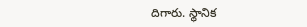దిగారు. స్థానిక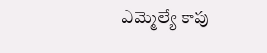ఎమ్మెల్యే కాపు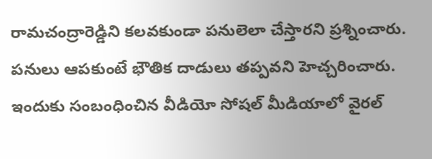రామచంద్రారెడ్డిని కలవకుండా పనులెలా చేస్తారని ప్రశ్నించారు. పనులు ఆపకుంటే భౌతిక దాడులు తప్పవని హెచ్చరించారు. ఇందుకు సంబంధించిన వీడియో సోషల్ మీడియాలో వైరల్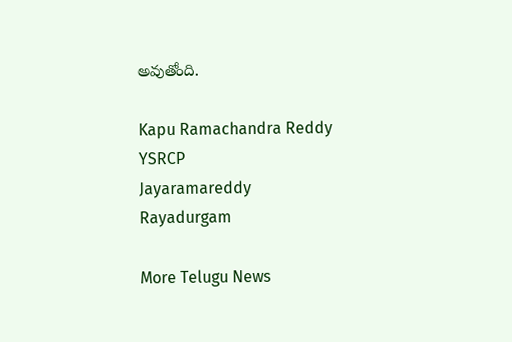అవుతోంది.

Kapu Ramachandra Reddy
YSRCP
Jayaramareddy
Rayadurgam

More Telugu News